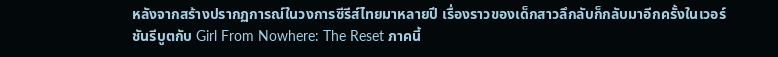หลังจากสร้างปรากฏการณ์ในวงการซีรีส์ไทยมาหลายปี เรื่องราวของเด็กสาวลึกลับก็กลับมาอีกครั้งในเวอร์ชันรีบูตกับ Girl From Nowhere: The Reset ภาคนี้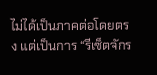ไม่ได้เป็นภาคต่อโดยตรง แต่เป็นการ “รีเซ็ตจักร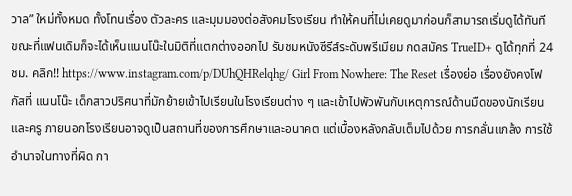วาล” ใหม่ทั้งหมด ทั้งโทนเรื่อง ตัวละคร และมุมมองต่อสังคมโรงเรียน ทำให้คนที่ไม่เคยดูมาก่อนก็สามารถเริ่มดูได้ทันที ขณะที่แฟนเดิมก็จะได้เห็นแนนโน๊ะในมิติที่แตกต่างออกไป รับชมหนังซีรีส์ระดับพรีเมียม กดสมัคร TrueID+ ดูได้ทุกที่ 24ชม. คลิก!! https://www.instagram.com/p/DUhQHRelqhg/ Girl From Nowhere: The Reset เรื่องย่อ เรื่องยังคงโฟกัสที่ แนนโน๊ะ เด็กสาวปริศนาที่มักย้ายเข้าไปเรียนในโรงเรียนต่าง ๆ และเข้าไปพัวพันกับเหตุการณ์ด้านมืดของนักเรียนและครู ภายนอกโรงเรียนอาจดูเป็นสถานที่ของการศึกษาและอนาคต แต่เบื้องหลังกลับเต็มไปด้วย การกลั่นแกล้ง การใช้อำนาจในทางที่ผิด กา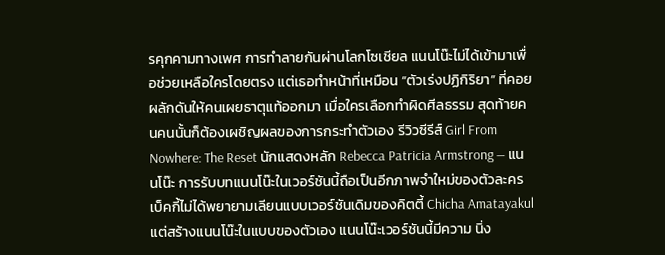รคุกคามทางเพศ การทำลายกันผ่านโลกโซเชียล แนนโน๊ะไม่ได้เข้ามาเพื่อช่วยเหลือใครโดยตรง แต่เธอทำหน้าที่เหมือน “ตัวเร่งปฏิกิริยา” ที่คอยผลักดันให้คนเผยธาตุแท้ออกมา เมื่อใครเลือกทำผิดศีลธรรม สุดท้ายคนคนนั้นก็ต้องเผชิญผลของการกระทำตัวเอง รีวิวซีรีส์ Girl From Nowhere: The Reset นักแสดงหลัก Rebecca Patricia Armstrong — แนนโน๊ะ การรับบทแนนโน๊ะในเวอร์ชันนี้ถือเป็นอีกภาพจำใหม่ของตัวละคร เบ็คกี้ไม่ได้พยายามเลียนแบบเวอร์ชันเดิมของคิตตี้ Chicha Amatayakul แต่สร้างแนนโน๊ะในแบบของตัวเอง แนนโน๊ะเวอร์ชันนี้มีความ นิ่ง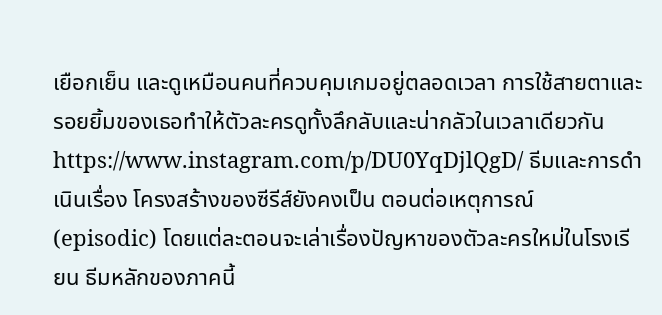เยือกเย็น และดูเหมือนคนที่ควบคุมเกมอยู่ตลอดเวลา การใช้สายตาและรอยยิ้มของเธอทำให้ตัวละครดูทั้งลึกลับและน่ากลัวในเวลาเดียวกัน https://www.instagram.com/p/DU0YqDjlQgD/ ธีมและการดำเนินเรื่อง โครงสร้างของซีรีส์ยังคงเป็น ตอนต่อเหตุการณ์ (episodic) โดยแต่ละตอนจะเล่าเรื่องปัญหาของตัวละครใหม่ในโรงเรียน ธีมหลักของภาคนี้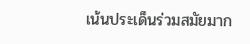เน้นประเด็นร่วมสมัยมาก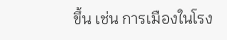ขึ้น เช่น การเมืองในโรง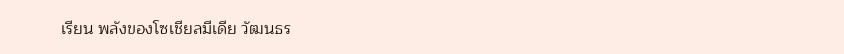เรียน พลังของโซเชียลมีเดีย วัฒนธร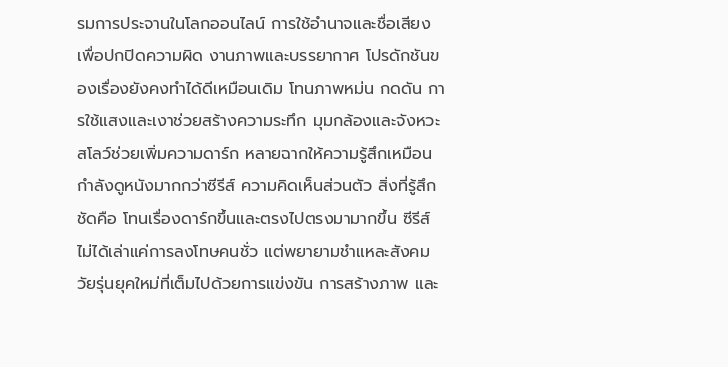รมการประจานในโลกออนไลน์ การใช้อำนาจและชื่อเสียงเพื่อปกปิดความผิด งานภาพและบรรยากาศ โปรดักชันของเรื่องยังคงทำได้ดีเหมือนเดิม โทนภาพหม่น กดดัน การใช้แสงและเงาช่วยสร้างความระทึก มุมกล้องและจังหวะสโลว์ช่วยเพิ่มความดาร์ก หลายฉากให้ความรู้สึกเหมือนกำลังดูหนังมากกว่าซีรีส์ ความคิดเห็นส่วนตัว สิ่งที่รู้สึกชัดคือ โทนเรื่องดาร์กขึ้นและตรงไปตรงมามากขึ้น ซีรีส์ไม่ได้เล่าแค่การลงโทษคนชั่ว แต่พยายามชำแหละสังคมวัยรุ่นยุคใหม่ที่เต็มไปด้วยการแข่งขัน การสร้างภาพ และ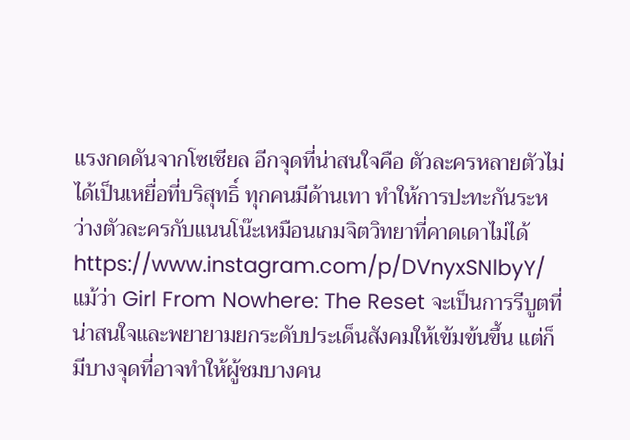แรงกดดันจากโซเชียล อีกจุดที่น่าสนใจคือ ตัวละครหลายตัวไม่ได้เป็นเหยื่อที่บริสุทธิ์ ทุกคนมีด้านเทา ทำให้การปะทะกันระหว่างตัวละครกับแนนโน๊ะเหมือนเกมจิตวิทยาที่คาดเดาไม่ได้ https://www.instagram.com/p/DVnyxSNlbyY/ แม้ว่า Girl From Nowhere: The Reset จะเป็นการรีบูตที่น่าสนใจและพยายามยกระดับประเด็นสังคมให้เข้มข้นขึ้น แต่ก็มีบางจุดที่อาจทำให้ผู้ชมบางคน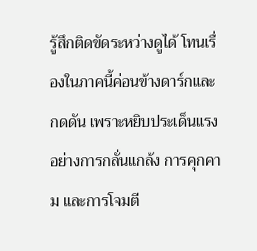รู้สึกติดขัดระหว่างดูได้ โทนเรื่องในภาคนี้ค่อนข้างดาร์กและกดดัน เพราะหยิบประเด็นแรงอย่างการกลั่นแกล้ง การคุกคาม และการโจมตี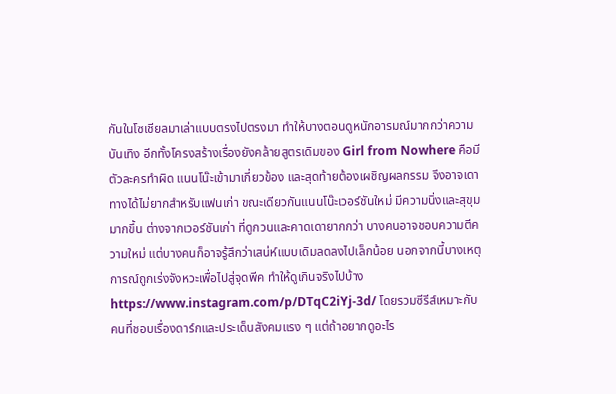กันในโซเชียลมาเล่าแบบตรงไปตรงมา ทำให้บางตอนดูหนักอารมณ์มากกว่าความบันเทิง อีกทั้งโครงสร้างเรื่องยังคล้ายสูตรเดิมของ Girl from Nowhere คือมีตัวละครทำผิด แนนโน๊ะเข้ามาเกี่ยวข้อง และสุดท้ายต้องเผชิญผลกรรม จึงอาจเดาทางได้ไม่ยากสำหรับแฟนเก่า ขณะเดียวกันแนนโน๊ะเวอร์ชันใหม่ มีความนิ่งและสุขุมมากขึ้น ต่างจากเวอร์ชันเก่า ที่ดูกวนและคาดเดายากกว่า บางคนอาจชอบความตีความใหม่ แต่บางคนก็อาจรู้สึกว่าเสน่ห์แบบเดิมลดลงไปเล็กน้อย นอกจากนี้บางเหตุการณ์ถูกเร่งจังหวะเพื่อไปสู่จุดพีค ทำให้ดูเกินจริงไปบ้าง https://www.instagram.com/p/DTqC2iYj-3d/ โดยรวมซีรีส์เหมาะกับคนที่ชอบเรื่องดาร์กและประเด็นสังคมแรง ๆ แต่ถ้าอยากดูอะไร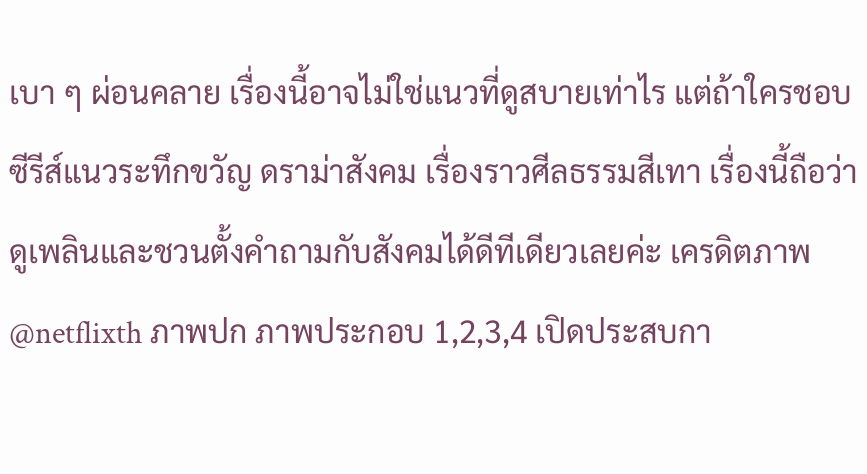เบา ๆ ผ่อนคลาย เรื่องนี้อาจไม่ใช่แนวที่ดูสบายเท่าไร แต่ถ้าใครชอบซีรีส์แนวระทึกขวัญ ดราม่าสังคม เรื่องราวศีลธรรมสีเทา เรื่องนี้ถือว่าดูเพลินและชวนตั้งคำถามกับสังคมได้ดีทีเดียวเลยค่ะ เครดิตภาพ @netflixth ภาพปก ภาพประกอบ 1,2,3,4 เปิดประสบกา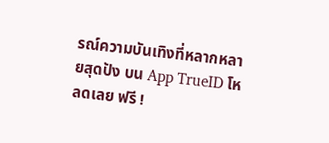รณ์ความบันเทิงที่หลากหลายสุดปัง บน App TrueID โหลดเลย ฟรี !